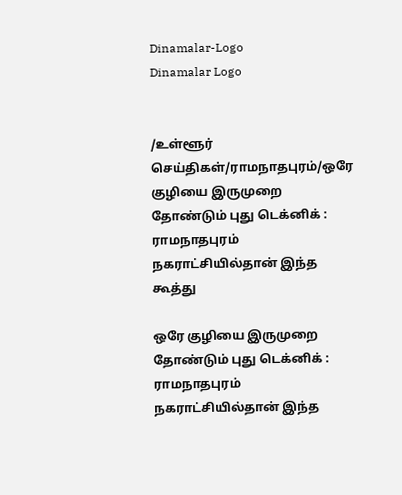Dinamalar-Logo
Dinamalar Logo


/உள்ளூர் செய்திகள்/ராமநாதபுரம்/ஒரே குழியை இருமுறை தோண்டும் புது டெக்னிக் : ராமநாதபுரம் நகராட்சியில்தான் இந்த கூத்து

ஒரே குழியை இருமுறை தோண்டும் புது டெக்னிக் : ராமநாதபுரம் நகராட்சியில்தான் இந்த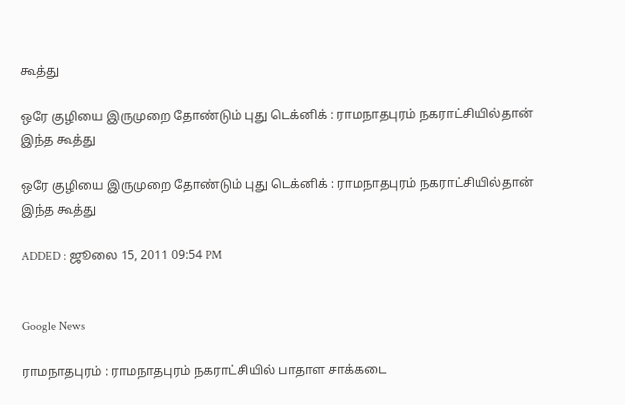கூத்து

ஒரே குழியை இருமுறை தோண்டும் புது டெக்னிக் : ராமநாதபுரம் நகராட்சியில்தான் இந்த கூத்து

ஒரே குழியை இருமுறை தோண்டும் புது டெக்னிக் : ராமநாதபுரம் நகராட்சியில்தான் இந்த கூத்து

ADDED : ஜூலை 15, 2011 09:54 PM


Google News

ராமநாதபுரம் : ராமநாதபுரம் நகராட்சியில் பாதாள சாக்கடை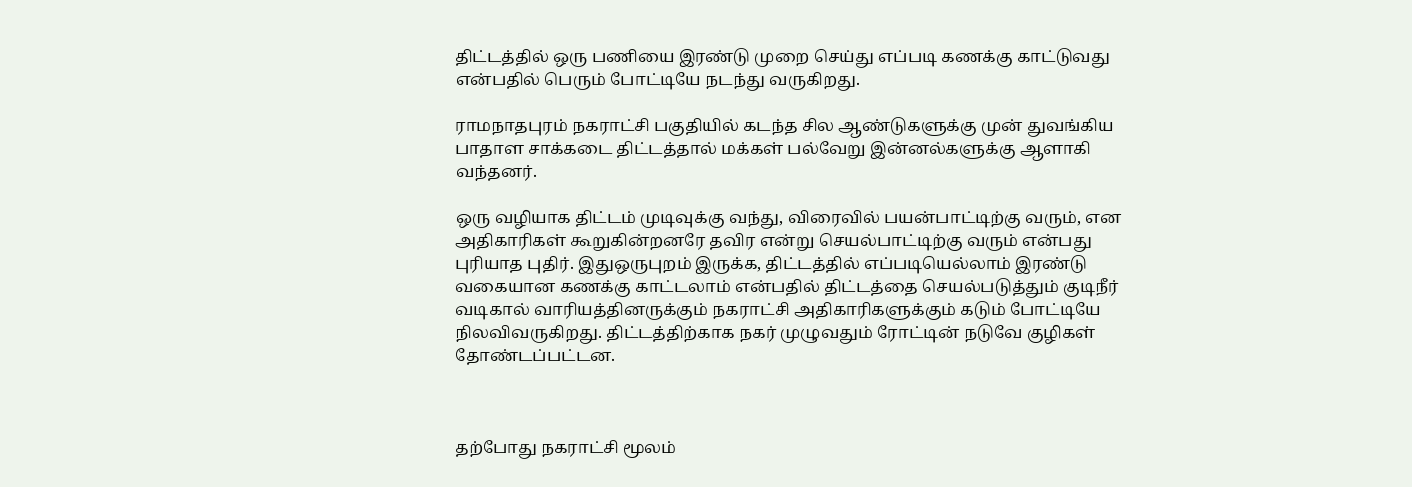திட்டத்தில் ஒரு பணியை இரண்டு முறை செய்து எப்படி கணக்கு காட்டுவது என்பதில் பெரும் போட்டியே நடந்து வருகிறது.

ராமநாதபுரம் நகராட்சி பகுதியில் கடந்த சில ஆண்டுகளுக்கு முன் துவங்கிய பாதாள சாக்கடை திட்டத்தால் மக்கள் பல்வேறு இன்னல்களுக்கு ஆளாகி வந்தனர்.

ஒரு வழியாக திட்டம் முடிவுக்கு வந்து, விரைவில் பயன்பாட்டிற்கு வரும், என அதிகாரிகள் கூறுகின்றனரே தவிர என்று செயல்பாட்டிற்கு வரும் என்பது புரியாத புதிர். இதுஒருபுறம் இருக்க, திட்டத்தில் எப்படியெல்லாம் இரண்டு வகையான கணக்கு காட்டலாம் என்பதில் திட்டத்தை செயல்படுத்தும் குடிநீர் வடிகால் வாரியத்தினருக்கும் நகராட்சி அதிகாரிகளுக்கும் கடும் போட்டியே நிலவிவருகிறது. திட்டத்திற்காக நகர் முழுவதும் ரோட்டின் நடுவே குழிகள் தோண்டப்பட்டன.



தற்போது நகராட்சி மூலம்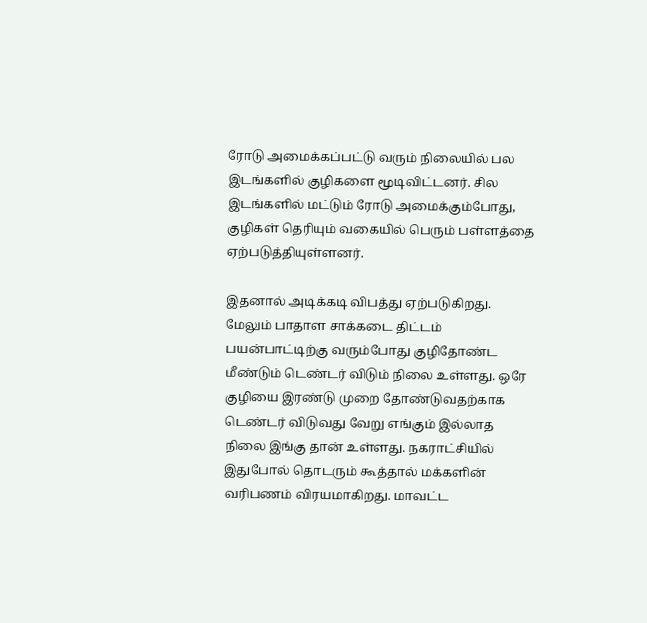ரோடு அமைக்கப்பட்டு வரும் நிலையில் பல இடங்களில் குழிகளை மூடிவிட்டனர். சில இடங்களில் மட்டும் ரோடு அமைக்கும்போது, குழிகள் தெரியும் வகையில் பெரும் பள்ளத்தை ஏற்படுத்தியுள்ளனர்.

இதனால் அடிக்கடி விபத்து ஏற்படுகிறது. மேலும் பாதாள சாக்கடை திட்டம் பயன்பாட்டிற்கு வரும்போது குழிதோண்ட மீண்டும் டெண்டர் விடும் நிலை உள்ளது. ஒரே குழியை இரண்டு முறை தோண்டுவதற்காக டெண்டர் விடுவது வேறு எங்கும் இல்லாத நிலை இங்கு தான் உள்ளது. நகராட்சியில் இதுபோல் தொடரும் கூத்தால் மக்களின் வரிபணம் விரயமாகிறது. மாவட்ட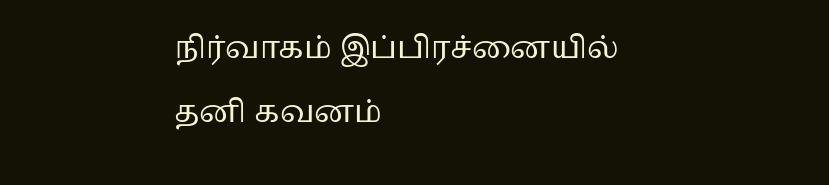நிர்வாகம் இப்பிரச்னையில் தனி கவனம்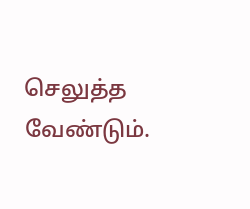செலுத்த வேண்டும்.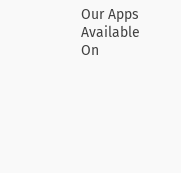Our Apps Available On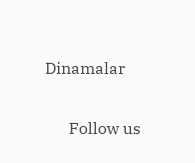Dinamalar

      Follow us